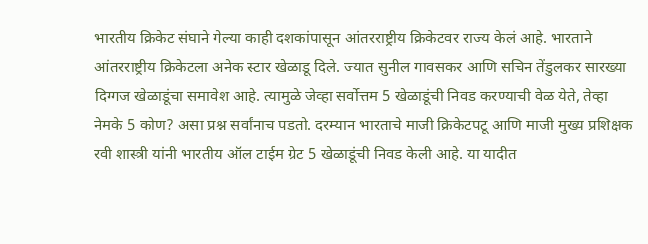भारतीय क्रिकेट संघाने गेल्या काही दशकांपासून आंतरराष्ट्रीय क्रिकेटवर राज्य केलं आहे. भारताने आंतरराष्ट्रीय क्रिकेटला अनेक स्टार खेळाडू दिले. ज्यात सुनील गावसकर आणि सचिन तेंडुलकर सारख्या दिग्गज खेळाडूंचा समावेश आहे. त्यामुळे जेव्हा सर्वोत्तम 5 खेळाडूंची निवड करण्याची वेळ येते, तेव्हा नेमके 5 कोण? असा प्रश्न सर्वांनाच पडतो. दरम्यान भारताचे माजी क्रिकेटपटू आणि माजी मुख्य प्रशिक्षक रवी शास्त्री यांनी भारतीय ऑल टाईम ग्रेट 5 खेळाडूंची निवड केली आहे. या यादीत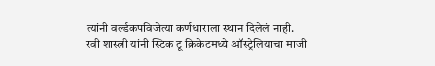त्यांनी वर्ल्डकपविजेत्या कर्णधाराला स्थान दिलेलं नाही.
रवी शास्त्री यांनी स्टिक टू क्रिकेटमध्ये ऑस्ट्रेलियाचा माजी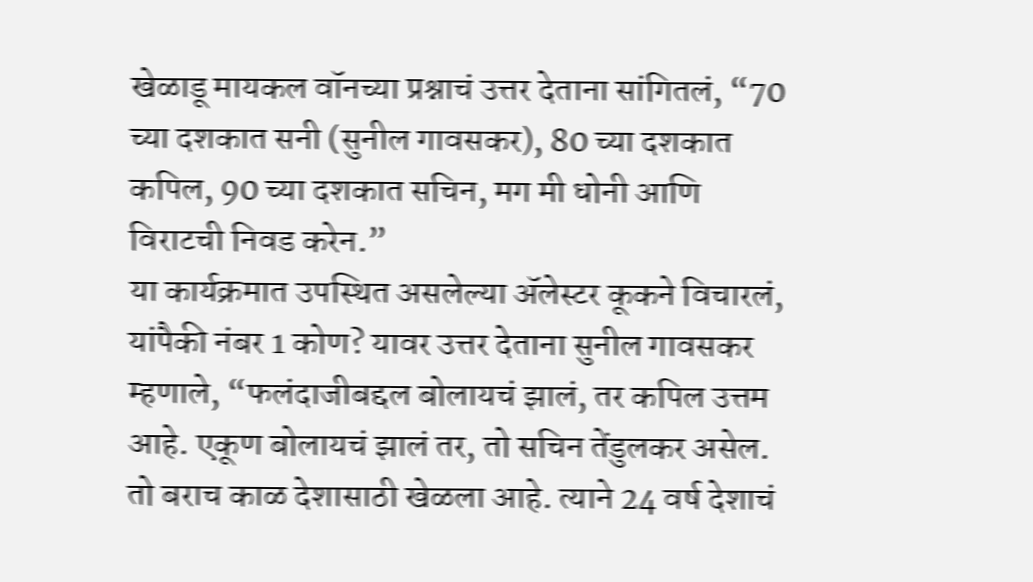खेळाडू मायकल वॉनच्या प्रश्नाचं उत्तर देताना सांगितलं, “70 च्या दशकात सनी (सुनील गावसकर), 80 च्या दशकात कपिल, 90 च्या दशकात सचिन, मग मी धोनी आणि विराटची निवड करेन.”
या कार्यक्रमात उपस्थित असलेल्या ॲलेस्टर कूकने विचारलं, यांपैकी नंबर 1 कोण? यावर उत्तर देताना सुनील गावसकर म्हणाले, “फलंदाजीबद्दल बोलायचं झालं, तर कपिल उत्तम आहे. एकूण बोलायचं झालं तर, तो सचिन तेंडुलकर असेल. तो बराच काळ देशासाठी खेळला आहे. त्याने 24 वर्ष देशाचं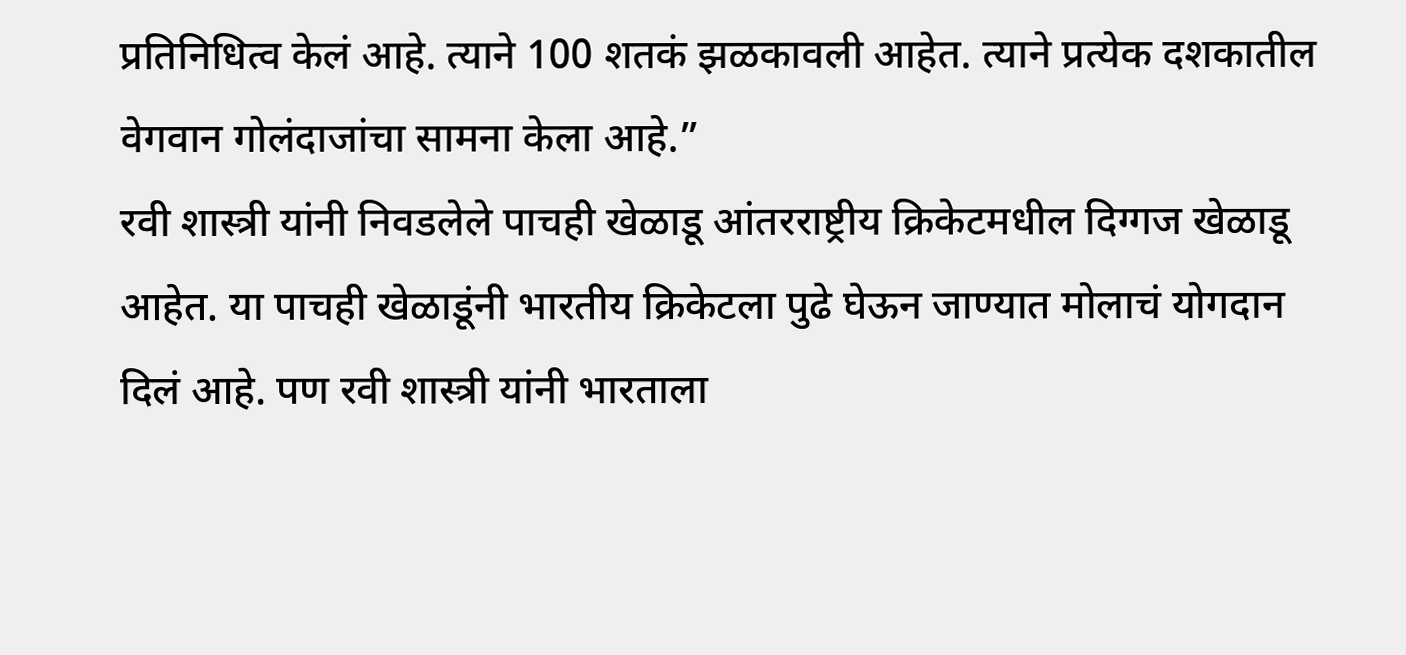प्रतिनिधित्व केलं आहे. त्याने 100 शतकं झळकावली आहेत. त्याने प्रत्येक दशकातील वेगवान गोलंदाजांचा सामना केला आहे.”
रवी शास्त्री यांनी निवडलेले पाचही खेळाडू आंतरराष्ट्रीय क्रिकेटमधील दिग्गज खेळाडू आहेत. या पाचही खेळाडूंनी भारतीय क्रिकेटला पुढे घेऊन जाण्यात मोलाचं योगदान दिलं आहे. पण रवी शास्त्री यांनी भारताला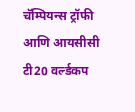चॅम्पियन्स ट्रॉफी आणि आयसीसी टी20 वर्ल्डकप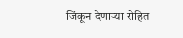जिंकून देणाऱ्या रोहित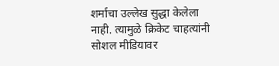शर्माचा उल्लेख सुद्धा केलेला नाही. त्यामुळे क्रिकेट चाहत्यांनी सोशल मीडियावर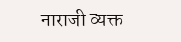नाराजी व्यक्त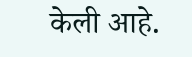केली आहे.